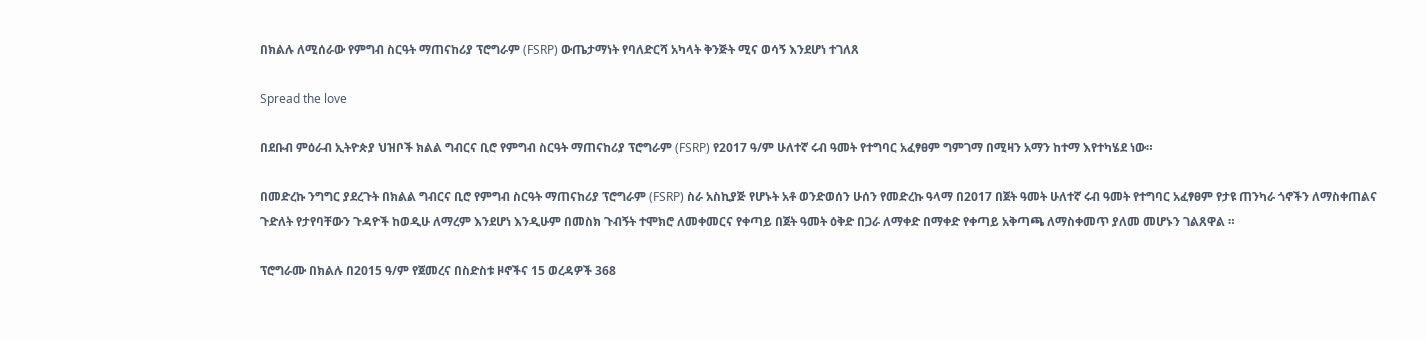በክልሉ ለሚሰራው የምግብ ስርዓት ማጠናከሪያ ፕሮግራም (FSRP) ውጤታማነት የባለድርሻ አካላት ቅንጅት ሚና ወሳኝ እንደሆነ ተገለጸ

Spread the love

በደቡብ ምዕራብ ኢትዮጵያ ህዝቦች ክልል ግብርና ቢሮ የምግብ ስርዓት ማጠናከሪያ ፕሮግራም (FSRP) የ2017 ዓ/ም ሁለተኛ ሩብ ዓመት የተግባር አፈፃፀም ግምገማ በሚዛን አማን ከተማ እየተካሄደ ነው።

በመድረኩ ንግግር ያደረጉት በክልል ግብርና ቢሮ የምግብ ስርዓት ማጠናከሪያ ፕሮግራም (FSRP) ስራ አስኪያጅ የሆኑት አቶ ወንድወሰን ሁሰን የመድረኩ ዓላማ በ2017 በጀት ዓመት ሁለተኛ ሩብ ዓመት የተግባር አፈፃፀም የታዩ ጠንካራ ጎኖችን ለማስቀጠልና ጉድለት የታየባቸውን ጉዳዮች ከወዲሁ ለማረም እንደሆነ እንዲሁም በመስክ ጉብኝት ተሞክሮ ለመቀመርና የቀጣይ በጀት ዓመት ዕቅድ በጋራ ለማቀድ በማቀድ የቀጣይ አቅጣጫ ለማስቀመጥ ያለመ መሆኑን ገልጸዋል ።

ፕሮግራሙ በክልሉ በ2015 ዓ/ም የጀመረና በስድስቱ ዞኖችና 15 ወረዳዎች 368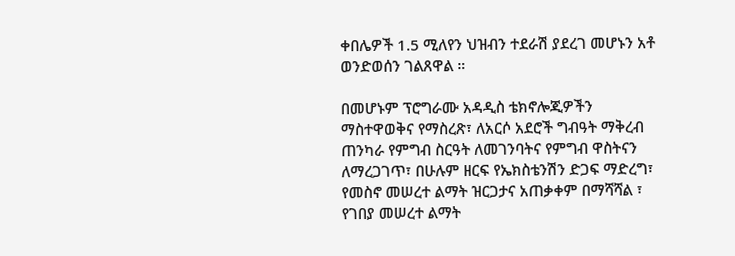ቀበሌዎች 1.5 ሚለየን ህዝብን ተደራሽ ያደረገ መሆኑን አቶ ወንድወሰን ገልጸዋል ።

በመሆኑም ፕሮግራሙ አዳዲስ ቴክኖሎጂዎችን ማስተዋወቅና የማስረጽ፣ ለአርሶ አደሮች ግብዓት ማቅረብ ጠንካራ የምግብ ስርዓት ለመገንባትና የምግብ ዋስትናን ለማረጋገጥ፣ በሁሉም ዘርፍ የኤክስቴንሽን ድጋፍ ማድረግ፣ የመስኖ መሠረተ ልማት ዝርጋታና አጠቃቀም በማሻሻል ፣ የገበያ መሠረተ ልማት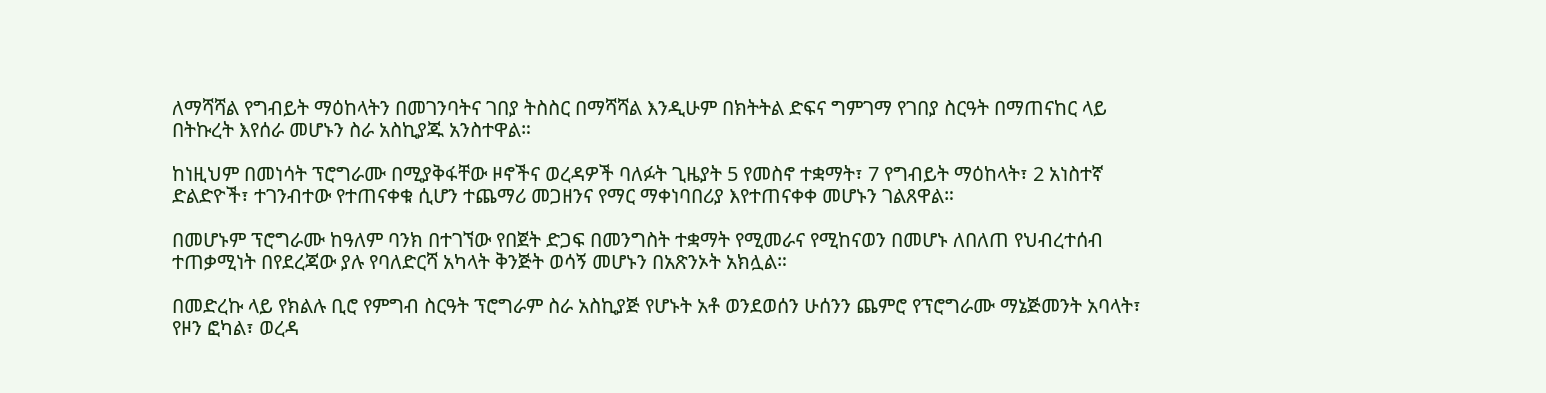ለማሻሻል የግብይት ማዕከላትን በመገንባትና ገበያ ትስስር በማሻሻል እንዲሁም በክትትል ድፍና ግምገማ የገበያ ስርዓት በማጠናከር ላይ በትኩረት እየሰራ መሆኑን ስራ አስኪያጁ አንስተዋል።

ከነዚህም በመነሳት ፕሮግራሙ በሚያቅፋቸው ዞኖችና ወረዳዎች ባለፉት ጊዜያት 5 የመስኖ ተቋማት፣ 7 የግብይት ማዕከላት፣ 2 አነስተኛ ድልድዮች፣ ተገንብተው የተጠናቀቁ ሲሆን ተጨማሪ መጋዘንና የማር ማቀነባበሪያ እየተጠናቀቀ መሆኑን ገልጸዋል።

በመሆኑም ፕሮግራሙ ከዓለም ባንክ በተገኘው የበጀት ድጋፍ በመንግስት ተቋማት የሚመራና የሚከናወን በመሆኑ ለበለጠ የህብረተሰብ ተጠቃሚነት በየደረጃው ያሉ የባለድርሻ አካላት ቅንጅት ወሳኝ መሆኑን በአጽንኦት አክሏል።

በመድረኩ ላይ የክልሉ ቢሮ የምግብ ስርዓት ፕሮግራም ስራ አስኪያጅ የሆኑት አቶ ወንደወሰን ሁሰንን ጨምሮ የፕሮግራሙ ማኔጅመንት አባላት፣ የዞን ፎካል፣ ወረዳ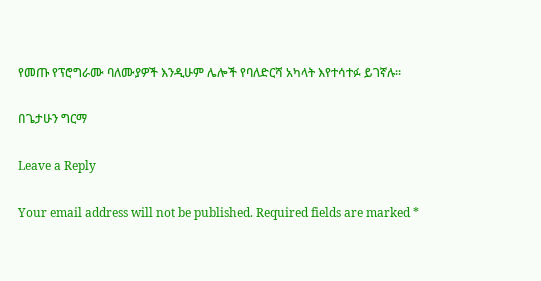የመጡ የፕሮግራሙ ባለሙያዎች እንዲሁም ሌሎች የባለድርሻ አካላት እየተሳተፉ ይገኛሉ።

በጌታሁን ግርማ

Leave a Reply

Your email address will not be published. Required fields are marked *